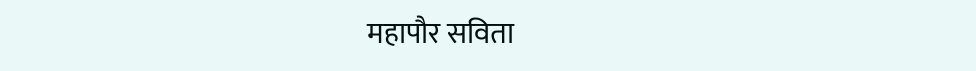महापौर सविता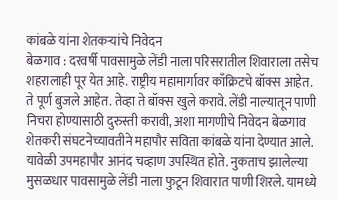कांबळे यांना शेतकऱ्यांचे निवेदन
बेळगाव : दरवर्षी पावसामुळे लेंडी नाला परिसरातील शिवाराला तसेच शहरालाही पूर येत आहे. राष्ट्रीय महामार्गावर काँक्रिटचे बॉक्स आहेत. ते पूर्ण बुजले आहेत. तेव्हा ते बॉक्स खुले करावे. लेंडी नाल्यातून पाणी निचरा होण्यासाठी दुरुस्ती करावी, अशा मागणीचे निवेदन बेळगाव शेतकरी संघटनेच्यावतीने महापौर सविता कांबळे यांना देण्यात आले. यावेळी उपमहापौर आनंद चव्हाण उपस्थित होते. नुकताच झालेल्या मुसळधार पावसामुळे लेंडी नाला फुटून शिवारात पाणी शिरले. यामध्ये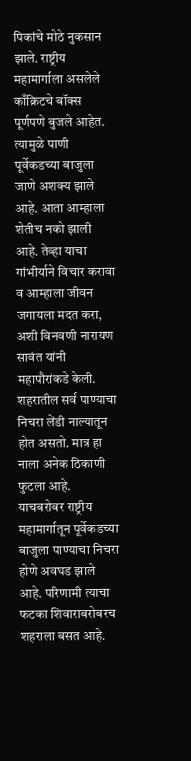पिकांचे मोठे नुकसान झाले. राष्ट्रीय महामार्गाला असलेले काँक्रिटचे बॉक्स पूर्णपणे बुजले आहेत. त्यामुळे पाणी पूर्वेकडच्या बाजुला जाणे अशक्य झाले आहे. आता आम्हाला शेतीच नको झाली आहे. तेव्हा याचा गांभीर्याने विचार करावा व आम्हाला जीवन जगायला मदत करा, अशी विनवणी नारायण सावंत यांनी महापौरांकडे केली.
शहरातील सर्व पाण्याचा निचरा लेंडी नाल्यातून होत असतो. मात्र हा नाला अनेक ठिकाणी फुटला आहे. याचबरोबर राष्ट्रीय महामार्गातून पूर्वेकडच्या बाजुला पाण्याचा निचरा होणे अवघड झाले आहे. परिणामी त्याचा फटका शिवाराबरोबरच शहराला बसत आहे.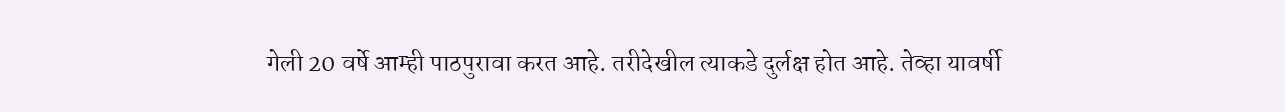गेली 20 वर्षे आम्ही पाठपुरावा करत आहे. तरीदेखील त्याकडे दुर्लक्ष होत आहे. तेव्हा यावर्षी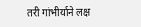तरी गांभीर्याने लक्ष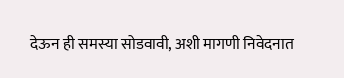देऊन ही समस्या सोडवावी, अशी मागणी निवेदनात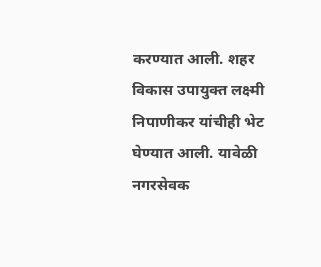करण्यात आली. शहर विकास उपायुक्त लक्ष्मी निपाणीकर यांचीही भेट घेण्यात आली. यावेळी नगरसेवक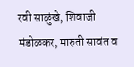रवी साळुंखे, शिवाजी मंडोळकर, मारुती सावंत व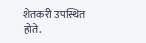शेतकरी उपस्थित होते.